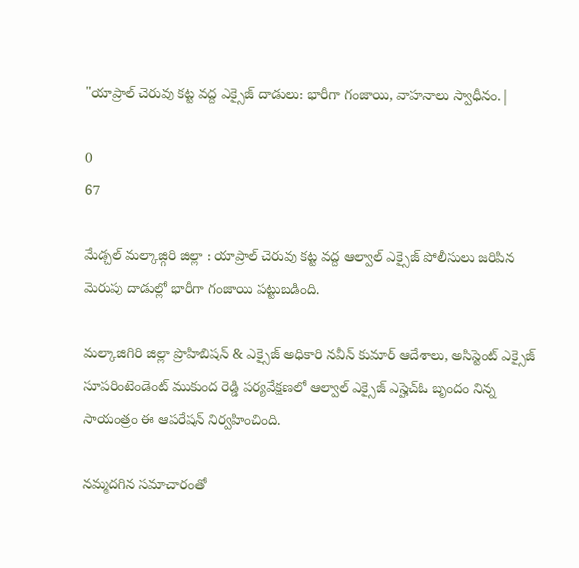"యాప్రాల్ చెరువు కట్ట వద్ద ఎక్సైజ్ దాడులు: భారీగా గంజాయి, వాహనాలు స్వాధీనం.|

0
67

మేడ్చల్ మల్కాజ్గిరి జిల్లా : యాప్రాల్ చెరువు కట్ట వద్ద ఆల్వాల్ ఎక్సైజ్ పోలీసులు జరిపిన మెరుపు దాడుల్లో భారీగా గంజాయి పట్టుబడింది.

మల్కాజిగిరి జిల్లా ప్రొహిబిషన్ & ఎక్సైజ్ అధికారి నవీన్ కుమార్ ఆదేశాలు, అసిస్టెంట్ ఎక్సైజ్ సూపరింటెండెంట్ ముకుంద రెడ్డి పర్యవేక్షణలో ఆల్వాల్ ఎక్సైజ్ ఎస్హెచ్ఓ బృందం నిన్న సాయంత్రం ఈ ఆపరేషన్ నిర్వహించింది.

నమ్మదగిన సమాచారంతో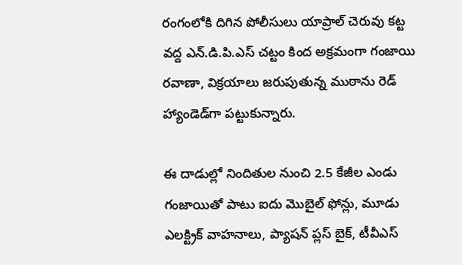రంగంలోకి దిగిన పోలీసులు యాప్రాల్ చెరువు కట్ట వద్ద ఎన్.డి.పి.ఎస్ చట్టం కింద అక్రమంగా గంజాయి రవాణా, విక్రయాలు జరుపుతున్న ముఠాను రెడ్ హ్యాండెడ్‌గా పట్టుకున్నారు.

ఈ దాడుల్లో నిందితుల నుంచి 2.5 కేజీల ఎండు గంజాయితో పాటు ఐదు మొబైల్ ఫోన్లు, మూడు ఎలక్ట్రిక్ వాహనాలు, ప్యాషన్ ప్లస్ బైక్, టీవీఎస్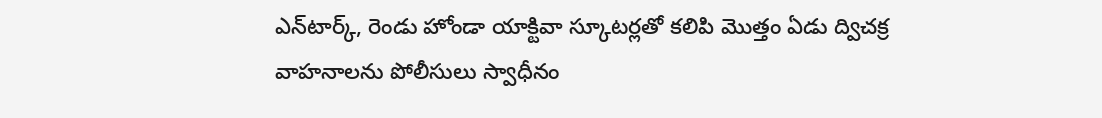ఎన్‌టార్క్, రెండు హోండా యాక్టివా స్కూటర్లతో కలిపి మొత్తం ఏడు ద్విచక్ర వాహనాలను పోలీసులు స్వాధీనం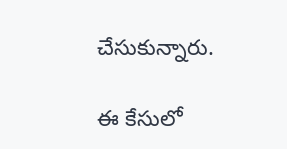చేసుకున్నారు.

ఈ కేసులో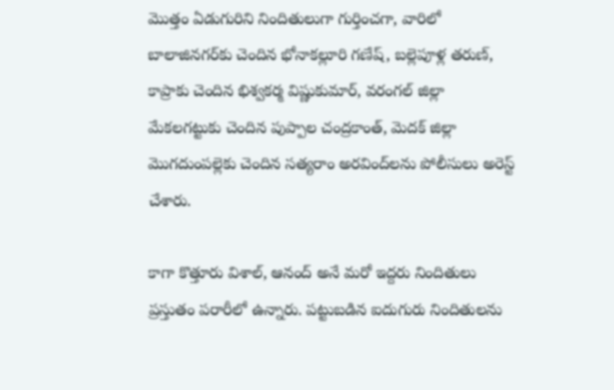మొత్తం ఏడుగురిని నిందితులుగా గుర్తించగా, వారిలో బాలాజినగర్‌కు చెందిన భోనాకల్లూరి గణేష్, బల్లెపూళ్ల తరుణ్, కాప్రాకు చెందిన భిశ్వకర్మ విష్ణుకుమార్, వరంగల్ జిల్లా మేకలగట్టుకు చెందిన పుప్పాల చంద్రకాంత్, మెదక్ జిల్లా మొగదుంపల్లెకు చెందిన సత్యరాం అరవింద్‌లను పోలీసులు అరెస్ట్ చేశారు.

కాగా కొత్తూరు విశాల్, ఆనంద్ అనే మరో ఇద్దరు నిందితులు ప్రస్తుతం పరారీలో ఉన్నారు. పట్టుబడిన ఐదుగురు నిందితులను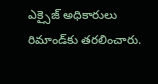ఎక్సైజ్ అధికారులు రిమాండ్‌కు తరలించారు.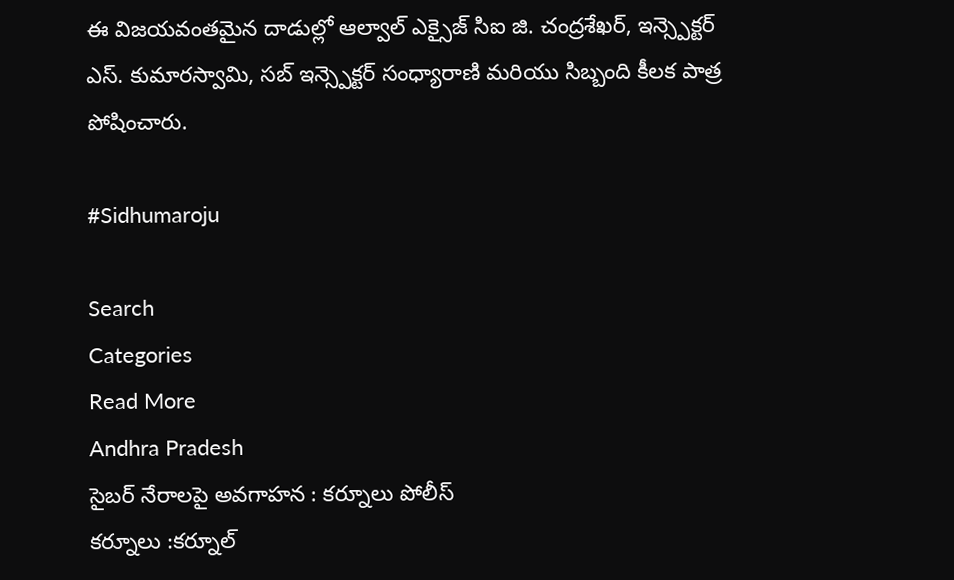ఈ విజయవంతమైన దాడుల్లో ఆల్వాల్ ఎక్సైజ్ సిఐ జి. చంద్రశేఖర్, ఇన్స్పెక్టర్ ఎస్. కుమారస్వామి, సబ్ ఇన్స్పెక్టర్ సంధ్యారాణి మరియు సిబ్బంది కీలక పాత్ర పోషించారు.

#Sidhumaroju

Search
Categories
Read More
Andhra Pradesh
సైబర్ నేరాలపై అవగాహన : కర్నూలు పోలీస్
కర్నూలు :కర్నూల్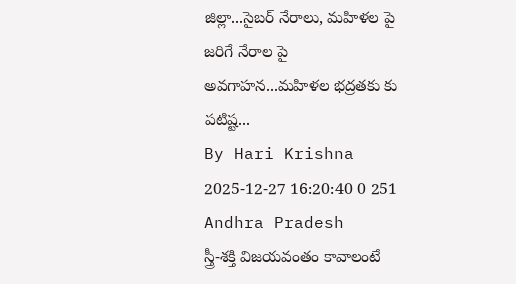జిల్లా...సైబర్ నేరాలు, మహిళల పై జరిగే నేరాల పై అవగాహన...మహిళల భద్రతకు కు పటిష్ట...
By Hari Krishna 2025-12-27 16:20:40 0 251
Andhra Pradesh
స్త్రీ-శక్తి విజయవంతం కావాలంటే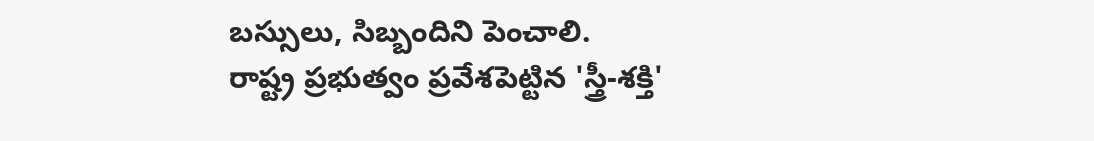బస్సులు, సిబ్బందిని పెంచాలి.
రాష్ట్ర ప్రభుత్వం ప్రవేశపెట్టిన 'స్త్రీ-శక్తి'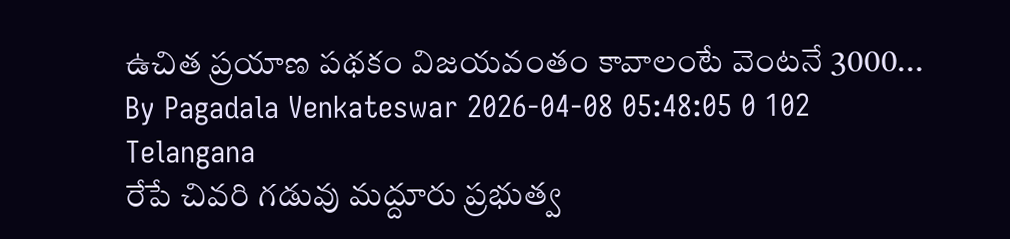ఉచిత ప్రయాణ పథకం విజయవంతం కావాలంటే వెంటనే 3000...
By Pagadala Venkateswar 2026-04-08 05:48:05 0 102
Telangana
రేపే చివరి గడువు మద్దూరు ప్రభుత్వ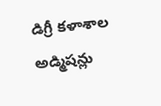డిగ్రీ కళాశాల అడ్మిషన్లు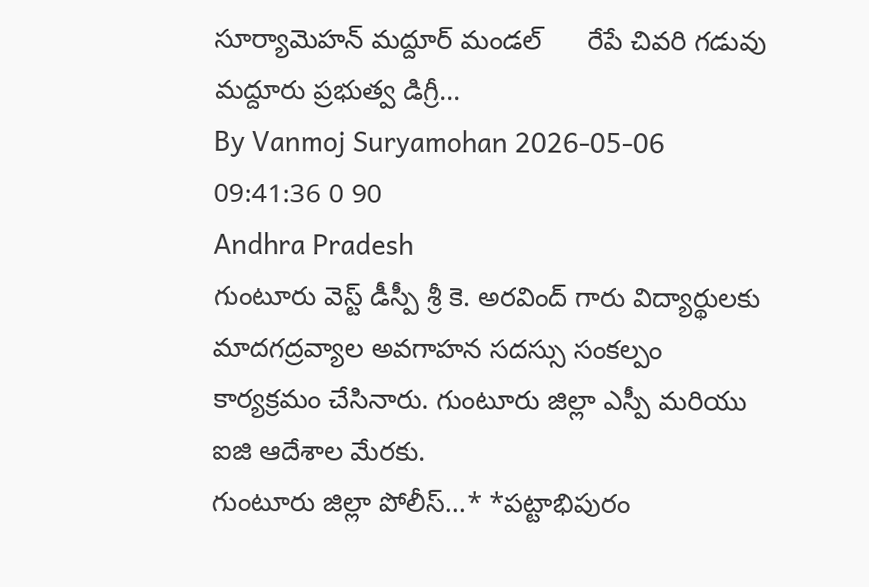సూర్యామెహన్ మద్దూర్ మండల్      రేపే చివరి గడువు మద్దూరు ప్రభుత్వ డిగ్రీ...
By Vanmoj Suryamohan 2026-05-06 09:41:36 0 90
Andhra Pradesh
గుంటూరు వెస్ట్ డీస్పీ శ్రీ కె. అరవింద్ గారు విద్యార్థులకు మాదగద్రవ్యాల అవగాహన సదస్సు సంకల్పం కార్యక్రమం చేసినారు. గుంటూరు జిల్లా ఎస్పీ మరియు ఐజి ఆదేశాల మేరకు.
గుంటూరు జిల్లా పోలీస్...* *పట్టాభిపురం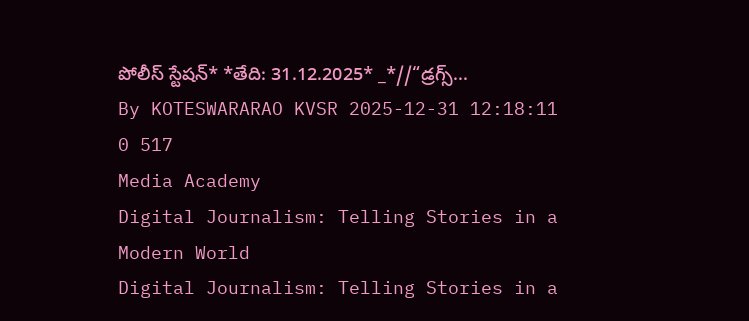పోలీస్ స్టేషన్* *తేది: 31.12.2025* _*//“డ్రగ్స్...
By KOTESWARARAO KVSR 2025-12-31 12:18:11 0 517
Media Academy
Digital Journalism: Telling Stories in a Modern World
Digital Journalism: Telling Stories in a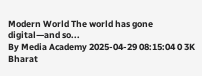Modern World The world has gone digital—and so...
By Media Academy 2025-04-29 08:15:04 0 3K
Bharat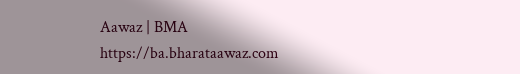Aawaz | BMA https://ba.bharataawaz.com